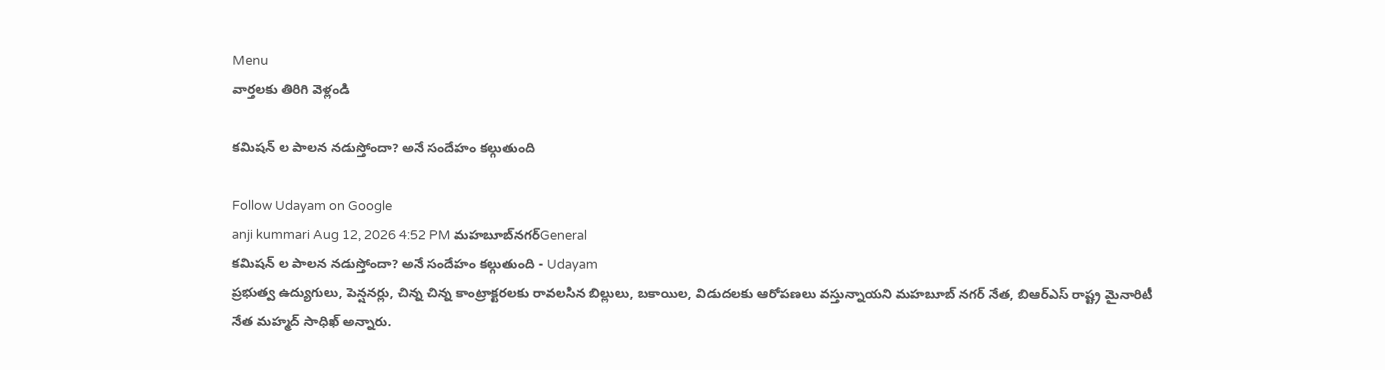Menu
వార్తలకు తిరిగి వెళ్లండి

కమిషన్ ల పాలన నడుస్తోందా? అనే సందేహం కల్గుతుంది

Follow Udayam on Google
anji kummari Aug 12, 2026 4:52 PM మహబూబ్‌నగర్General
కమిషన్ ల పాలన నడుస్తోందా? అనే సందేహం కల్గుతుంది - Udayam
ప్రభుత్వ ఉద్యుగులు, పెన్షనర్లు, చిన్న చిన్న కాంట్రాక్టరలకు రావలసిన బిల్లులు, బకాయిల, విడుదలకు ఆరోపణలు వస్తున్నాయని మహబూబ్ నగర్ నేత, బిఆర్ఎస్ రాష్ట్ర మైనారిటీ నేత మహ్మద్ సాధిఖ్ అన్నారు.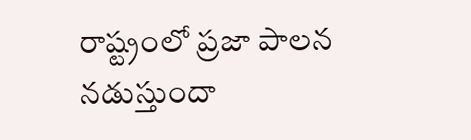రాష్ట్రంలో ప్రజా పాలన నడుస్తుందా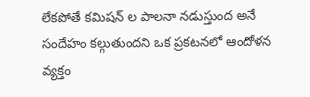లేకపోతే కమిషన్ ల పాలనా నడుస్తుంద అనే సందేహం కల్గుతుందని ఒక ప్రకటనలో ఆందోళన వ్యక్తం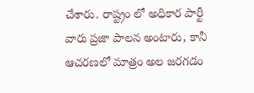చేశారు. రాష్ట్రం లో అధికార పార్టీ వారు ప్రజా పాలన అంటారు, కానీ ఆచరణలో మాత్రం అల జరగడం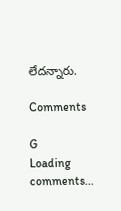లేదన్నారు.

Comments

G
Loading comments...